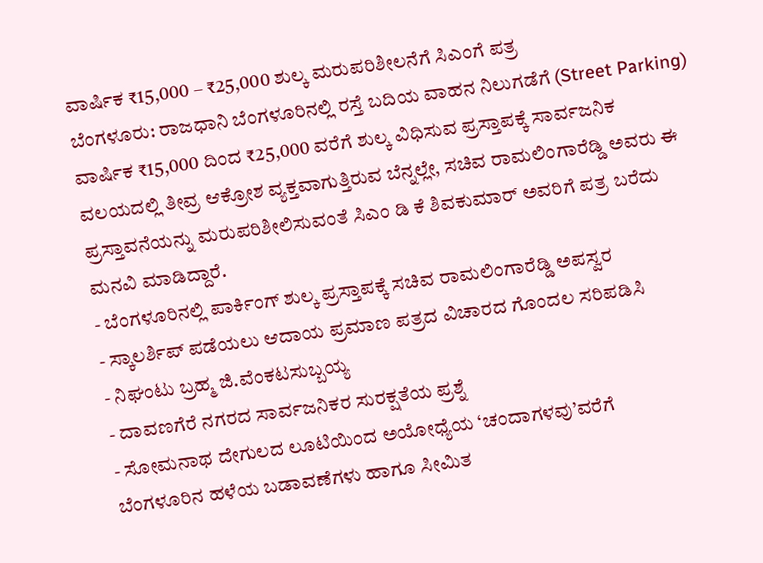ವಾರ್ಷಿಕ ₹15,000 – ₹25,000 ಶುಲ್ಕ ಮರುಪರಿಶೀಲನೆಗೆ ಸಿಎಂಗೆ ಪತ್ರ
ಬೆಂಗಳೂರು: ರಾಜಧಾನಿ ಬೆಂಗಳೂರಿನಲ್ಲಿ ರಸ್ತೆ ಬದಿಯ ವಾಹನ ನಿಲುಗಡೆಗೆ (Street Parking) ವಾರ್ಷಿಕ ₹15,000 ದಿಂದ ₹25,000 ವರೆಗೆ ಶುಲ್ಕ ವಿಧಿಸುವ ಪ್ರಸ್ತಾಪಕ್ಕೆ ಸಾರ್ವಜನಿಕ ವಲಯದಲ್ಲಿ ತೀವ್ರ ಆಕ್ರೋಶ ವ್ಯಕ್ತವಾಗುತ್ತಿರುವ ಬೆನ್ನಲ್ಲೇ, ಸಚಿವ ರಾಮಲಿಂಗಾರೆಡ್ಡಿ ಅವರು ಈ ಪ್ರಸ್ತಾವನೆಯನ್ನು ಮರುಪರಿಶೀಲಿಸುವಂತೆ ಸಿಎಂ ಡಿ ಕೆ ಶಿವಕುಮಾರ್ ಅವರಿಗೆ ಪತ್ರ ಬರೆದು ಮನವಿ ಮಾಡಿದ್ದಾರೆ.
- ಬೆಂಗಳೂರಿನಲ್ಲಿ ಪಾರ್ಕಿಂಗ್ ಶುಲ್ಕ ಪ್ರಸ್ತಾಪಕ್ಕೆ ಸಚಿವ ರಾಮಲಿಂಗಾರೆಡ್ಡಿ ಅಪಸ್ವರ
- ಸ್ಕಾಲರ್ಶಿಪ್ ಪಡೆಯಲು ಆದಾಯ ಪ್ರಮಾಣ ಪತ್ರದ ವಿಚಾರದ ಗೊಂದಲ ಸರಿಪಡಿಸಿ
- ನಿಘಂಟು ಬ್ರಹ್ಮ ಜಿ.ವೆಂಕಟಸುಬ್ಬಯ್ಯ
- ದಾವಣಗೆರೆ ನಗರದ ಸಾರ್ವಜನಿಕರ ಸುರಕ್ಷತೆಯ ಪ್ರಶ್ನೆ
- ಸೋಮನಾಥ ದೇಗುಲದ ಲೂಟಿಯಿಂದ ಅಯೋಧ್ಯೆಯ ‘ಚಂದಾಗಳವು’ವರೆಗೆ
ಬೆಂಗಳೂರಿನ ಹಳೆಯ ಬಡಾವಣೆಗಳು ಹಾಗೂ ಸೀಮಿತ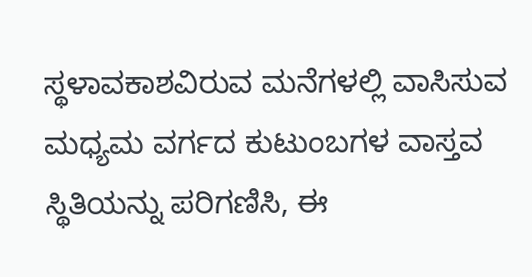ಸ್ಥಳಾವಕಾಶವಿರುವ ಮನೆಗಳಲ್ಲಿ ವಾಸಿಸುವ ಮಧ್ಯಮ ವರ್ಗದ ಕುಟುಂಬಗಳ ವಾಸ್ತವ ಸ್ಥಿತಿಯನ್ನು ಪರಿಗಣಿಸಿ, ಈ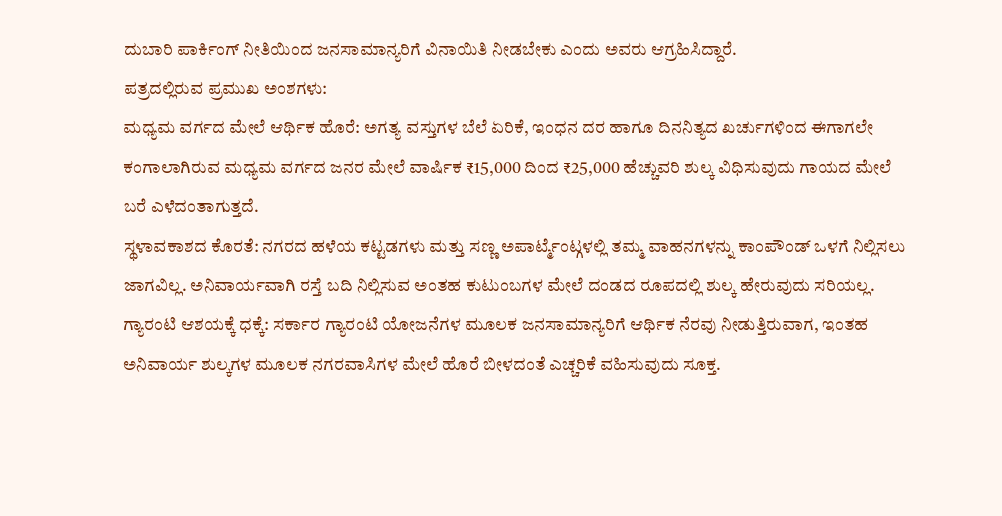ದುಬಾರಿ ಪಾರ್ಕಿಂಗ್ ನೀತಿಯಿಂದ ಜನಸಾಮಾನ್ಯರಿಗೆ ವಿನಾಯಿತಿ ನೀಡಬೇಕು ಎಂದು ಅವರು ಆಗ್ರಹಿಸಿದ್ದಾರೆ.
ಪತ್ರದಲ್ಲಿರುವ ಪ್ರಮುಖ ಅಂಶಗಳು:
ಮಧ್ಯಮ ವರ್ಗದ ಮೇಲೆ ಆರ್ಥಿಕ ಹೊರೆ: ಅಗತ್ಯ ವಸ್ತುಗಳ ಬೆಲೆ ಏರಿಕೆ, ಇಂಧನ ದರ ಹಾಗೂ ದಿನನಿತ್ಯದ ಖರ್ಚುಗಳಿಂದ ಈಗಾಗಲೇ ಕಂಗಾಲಾಗಿರುವ ಮಧ್ಯಮ ವರ್ಗದ ಜನರ ಮೇಲೆ ವಾರ್ಷಿಕ ₹15,000 ದಿಂದ ₹25,000 ಹೆಚ್ಚುವರಿ ಶುಲ್ಕ ವಿಧಿಸುವುದು ಗಾಯದ ಮೇಲೆ ಬರೆ ಎಳೆದಂತಾಗುತ್ತದೆ.
ಸ್ಥಳಾವಕಾಶದ ಕೊರತೆ: ನಗರದ ಹಳೆಯ ಕಟ್ಟಡಗಳು ಮತ್ತು ಸಣ್ಣ ಅಪಾರ್ಟ್ಮೆಂಟ್ಗಳಲ್ಲಿ ತಮ್ಮ ವಾಹನಗಳನ್ನು ಕಾಂಪೌಂಡ್ ಒಳಗೆ ನಿಲ್ಲಿಸಲು ಜಾಗವಿಲ್ಲ. ಅನಿವಾರ್ಯವಾಗಿ ರಸ್ತೆ ಬದಿ ನಿಲ್ಲಿಸುವ ಅಂತಹ ಕುಟುಂಬಗಳ ಮೇಲೆ ದಂಡದ ರೂಪದಲ್ಲಿ ಶುಲ್ಕ ಹೇರುವುದು ಸರಿಯಲ್ಲ.
ಗ್ಯಾರಂಟಿ ಆಶಯಕ್ಕೆ ಧಕ್ಕೆ: ಸರ್ಕಾರ ಗ್ಯಾರಂಟಿ ಯೋಜನೆಗಳ ಮೂಲಕ ಜನಸಾಮಾನ್ಯರಿಗೆ ಆರ್ಥಿಕ ನೆರವು ನೀಡುತ್ತಿರುವಾಗ, ಇಂತಹ ಅನಿವಾರ್ಯ ಶುಲ್ಕಗಳ ಮೂಲಕ ನಗರವಾಸಿಗಳ ಮೇಲೆ ಹೊರೆ ಬೀಳದಂತೆ ಎಚ್ಚರಿಕೆ ವಹಿಸುವುದು ಸೂಕ್ತ.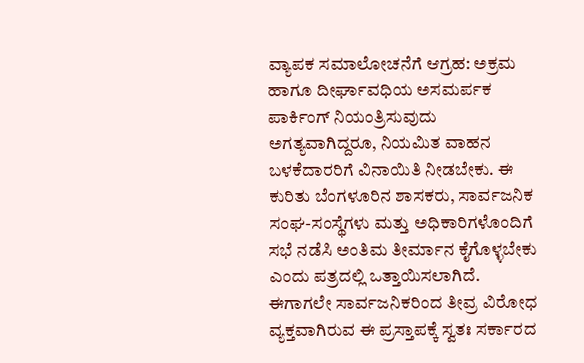ವ್ಯಾಪಕ ಸಮಾಲೋಚನೆಗೆ ಆಗ್ರಹ: ಅಕ್ರಮ ಹಾಗೂ ದೀರ್ಘಾವಧಿಯ ಅಸಮರ್ಪಕ ಪಾರ್ಕಿಂಗ್ ನಿಯಂತ್ರಿಸುವುದು ಅಗತ್ಯವಾಗಿದ್ದರೂ, ನಿಯಮಿತ ವಾಹನ ಬಳಕೆದಾರರಿಗೆ ವಿನಾಯಿತಿ ನೀಡಬೇಕು. ಈ ಕುರಿತು ಬೆಂಗಳೂರಿನ ಶಾಸಕರು, ಸಾರ್ವಜನಿಕ ಸಂಘ-ಸಂಸ್ಥೆಗಳು ಮತ್ತು ಅಧಿಕಾರಿಗಳೊಂದಿಗೆ ಸಭೆ ನಡೆಸಿ ಅಂತಿಮ ತೀರ್ಮಾನ ಕೈಗೊಳ್ಳಬೇಕು ಎಂದು ಪತ್ರದಲ್ಲಿ ಒತ್ತಾಯಿಸಲಾಗಿದೆ.
ಈಗಾಗಲೇ ಸಾರ್ವಜನಿಕರಿಂದ ತೀವ್ರ ವಿರೋಧ ವ್ಯಕ್ತವಾಗಿರುವ ಈ ಪ್ರಸ್ತಾಪಕ್ಕೆ ಸ್ವತಃ ಸರ್ಕಾರದ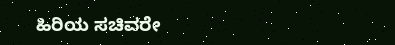ಹಿರಿಯ ಸಚಿವರೇ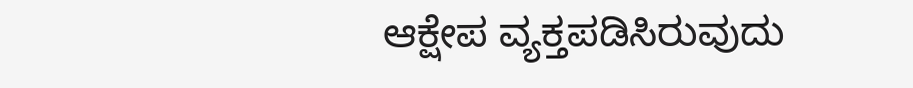ಆಕ್ಷೇಪ ವ್ಯಕ್ತಪಡಿಸಿರುವುದು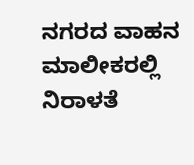ನಗರದ ವಾಹನ ಮಾಲೀಕರಲ್ಲಿ ನಿರಾಳತೆ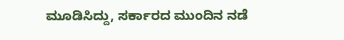ಮೂಡಿಸಿದ್ದು, ಸರ್ಕಾರದ ಮುಂದಿನ ನಡೆ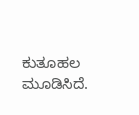ಕುತೂಹಲ ಮೂಡಿಸಿದೆ.